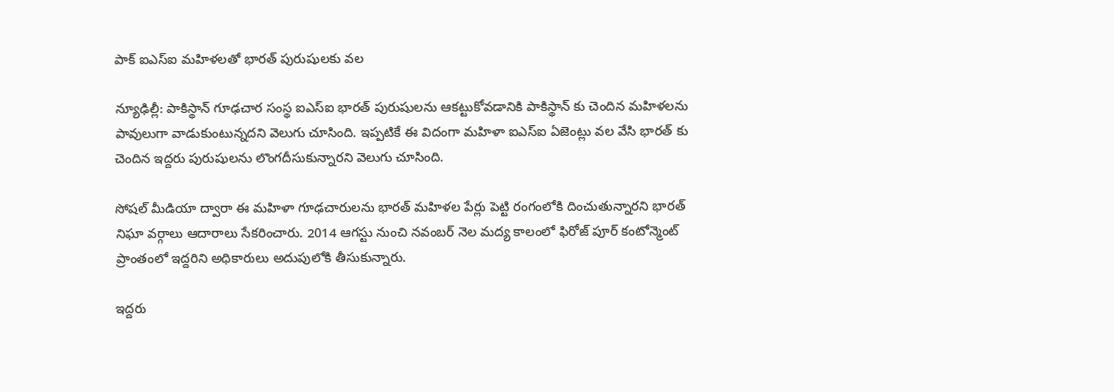పాక్ ఐఎస్ఐ మహిళలతో భారత్ పురుషులకు వల

న్యూఢిల్లీ: పాకిస్థాన్ గూఢచార సంస్థ ఐఎస్ఐ భారత్ పురుషులను ఆకట్టుకోవడానికి పాకిస్థాన్ కు చెందిన మహిళలను పావులుగా వాడుకుంటున్నదని వెలుగు చూసింది. ఇప్పటికే ఈ విదంగా మహిళా ఐఎస్ఐ ఏజెంట్లు వల వేసి భారత్ కు చెందిన ఇద్దరు పురుషులను లొంగదీసుకున్నారని వెలుగు చూసింది.

సోషల్ మీడియా ద్వారా ఈ మహిళా గూఢచారులను భారత్ మహిళల పేర్లు పెట్టి రంగంలోకి దించుతున్నారని భారత్ నిఘా వర్గాలు ఆదారాలు సేకరించారు. 2014 ఆగస్టు నుంచి నవంబర్ నెల మద్య కాలంలో ఫిరోజ్ పూర్ కంటోన్మెంట్ ప్రాంతంలో ఇద్దరిని అధికారులు అదుపులోకి తీసుకున్నారు.

ఇద్దరు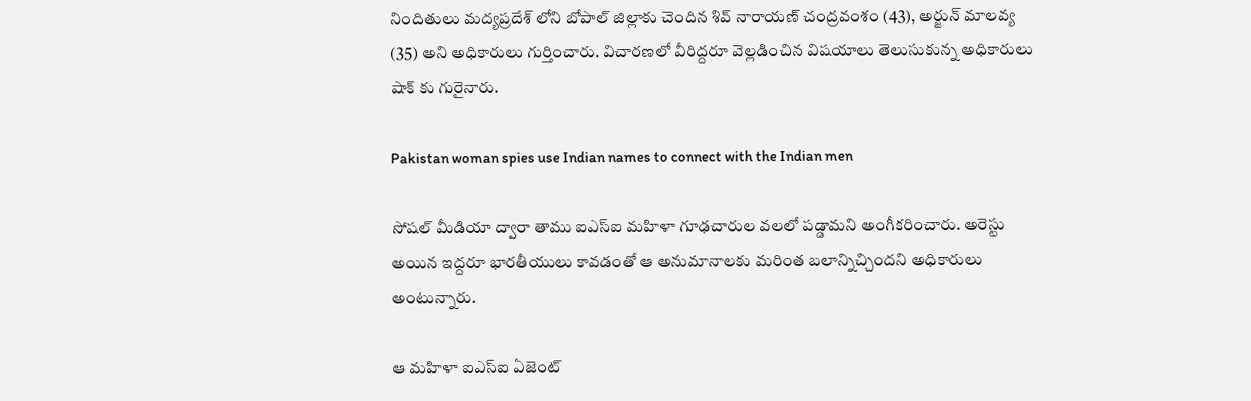నిందితులు మద్యప్రదేశ్ లోని బోపాల్ జిల్లాకు చెందిన శివ్ నారాయణ్ చంద్రవంశం (43), అర్జున్ మాలవ్య (35) అని అధికారులు గుర్తించారు. విచారణలో వీరిద్దరూ వెల్లడించిన విషయాలు తెలుసుకున్న అధికారులు షాక్ కు గురైనారు.

Pakistan woman spies use Indian names to connect with the Indian men

సోషల్ మీడియా ద్వారా తాము ఐఎస్ఐ మహిళా గూఢచారుల వలలో పడ్డామని అంగీకరించారు. అరెస్టు అయిన ఇద్దరూ భారతీయులు కావడంతో ఆ అనుమానాలకు మరింత బలాన్నిచ్చిందని అధికారులు అంటున్నారు.

ఆ మహిళా ఐఎస్ఐ ఏజెంట్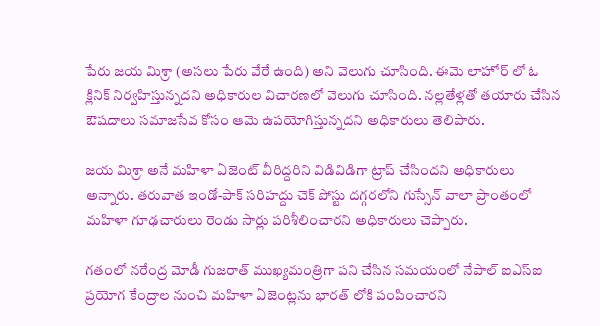పేరు జయ మిశ్రా (అసలు పేరు వేరే ఉంది) అని వెలుగు చూసింది. ఈమె లాహోర్ లో ఓ క్లినిక్ నిర్వహిస్తున్నదని అధికారుల విచారణలో వెలుగు చూసింది. నల్లతేళ్లతో తయారు చేసిన ఔషదాలు సమాజసేవ కోసం ఆమె ఉపయోగిస్తున్నదని అధికారులు తెలిపారు.

జయ మిశ్రా అనే మహిళా ఏజెంట్ వీరిద్దరిని విడివిడిగా ట్రాప్ చేసిందని అధికారులు అన్నారు. తరువాత ఇండో-పాక్ సరిహద్దు చెక్ పోస్టు దగ్గరలోని గుస్సేన్ వాలా ప్రాంతంలో మహిళా గూఢచారులు రెండు సార్లు పరిశీలించారని అధికారులు చెప్పారు.

గతంలో నరేంద్ర మోడీ గుజరాత్ ముఖ్యమంత్రిగా పని చేసిన సమయంలో నేపాల్ ఐఎస్ఐ ప్రయోగ కేంద్రాల నుంచి మహిళా ఏజెంట్లను భారత్ లోకి పంపించారని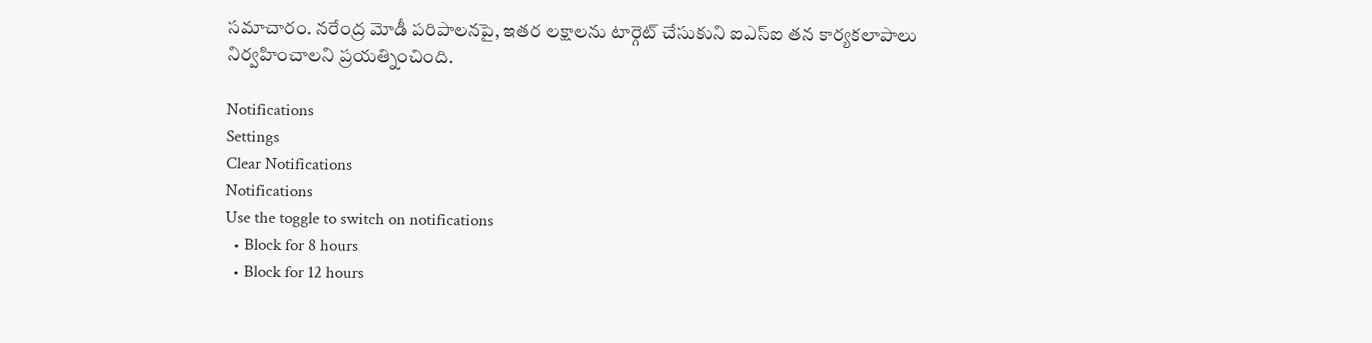సమాచారం. నరేంద్ర మోడీ పరిపాలనపై, ఇతర లక్షాలను టార్గెట్ చేసుకుని ఐఎస్ఐ తన కార్యకలాపాలు నిర్వహించాలని ప్రయత్నించింది.

Notifications
Settings
Clear Notifications
Notifications
Use the toggle to switch on notifications
  • Block for 8 hours
  • Block for 12 hours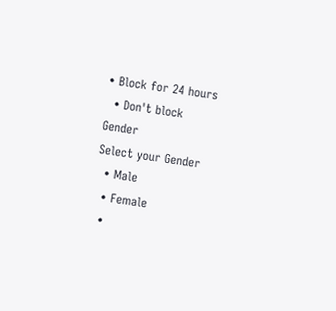• Block for 24 hours
  • Don't block
Gender
Select your Gender
  • Male
  • Female
  •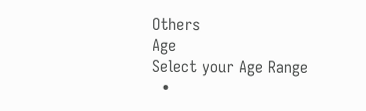Others
Age
Select your Age Range
  •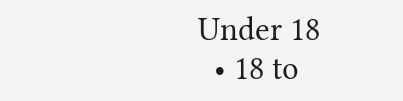Under 18
  • 18 to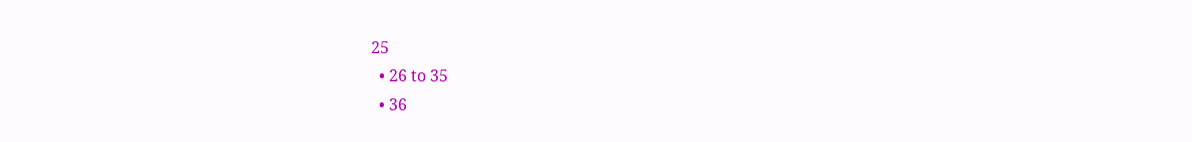25
  • 26 to 35
  • 36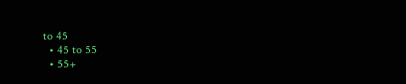to 45
  • 45 to 55
  • 55+